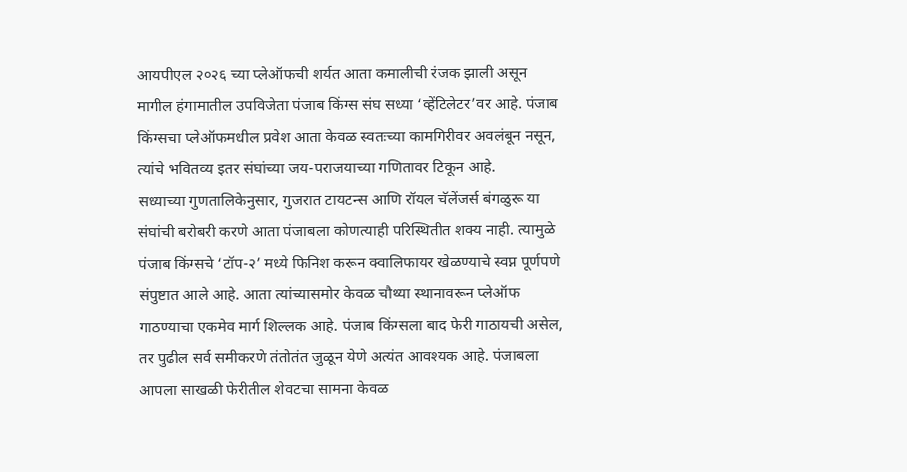आयपीएल २०२६ च्या प्लेऑफची शर्यत आता कमालीची रंजक झाली असून मागील हंगामातील उपविजेता पंजाब किंग्स संघ सध्या ‘व्हेंटिलेटर’वर आहे. पंजाब किंग्सचा प्लेऑफमधील प्रवेश आता केवळ स्वतःच्या कामगिरीवर अवलंबून नसून, त्यांचे भवितव्य इतर संघांच्या जय-पराजयाच्या गणितावर टिकून आहे.
सध्याच्या गुणतालिकेनुसार, गुजरात टायटन्स आणि रॉयल चॅलेंजर्स बंगळुरू या संघांची बरोबरी करणे आता पंजाबला कोणत्याही परिस्थितीत शक्य नाही. त्यामुळे पंजाब किंग्सचे ‘टॉप-२’ मध्ये फिनिश करून क्वालिफायर खेळण्याचे स्वप्न पूर्णपणे संपुष्टात आले आहे. आता त्यांच्यासमोर केवळ चौथ्या स्थानावरून प्लेऑफ गाठण्याचा एकमेव मार्ग शिल्लक आहे. पंजाब किंग्सला बाद फेरी गाठायची असेल, तर पुढील सर्व समीकरणे तंतोतंत जुळून येणे अत्यंत आवश्यक आहे. पंजाबला आपला साखळी फेरीतील शेवटचा सामना केवळ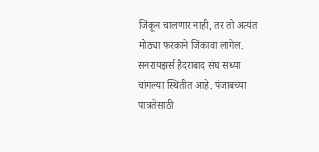जिंकून चालणार नाही, तर तो अत्यंत मोठ्या फरकाने जिंकावा लागेल. सनरायझर्स हैदराबाद संघ सध्या चांगल्या स्थितीत आहे. पंजाबच्या पात्रतेसाठी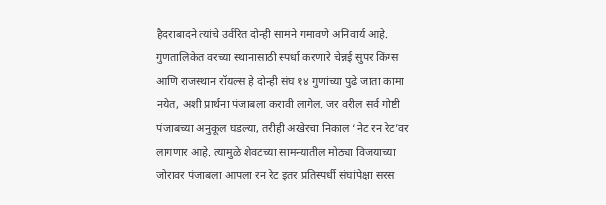हैदराबादने त्यांचे उर्वरित दोन्ही सामने गमावणे अनिवार्य आहे. गुणतालिकेत वरच्या स्थानासाठी स्पर्धा करणारे चेन्नई सुपर किंग्स आणि राजस्थान रॉयल्स हे दोन्ही संघ १४ गुणांच्या पुढे जाता कामा नयेत, अशी प्रार्थना पंजाबला करावी लागेल. जर वरील सर्व गोष्टी पंजाबच्या अनुकूल घडल्या, तरीही अखेरचा निकाल ‘नेट रन रेट’वर लागणार आहे. त्यामुळे शेवटच्या सामन्यातील मोठ्या विजयाच्या जोरावर पंजाबला आपला रन रेट इतर प्रतिस्पर्धी संघांपेक्षा सरस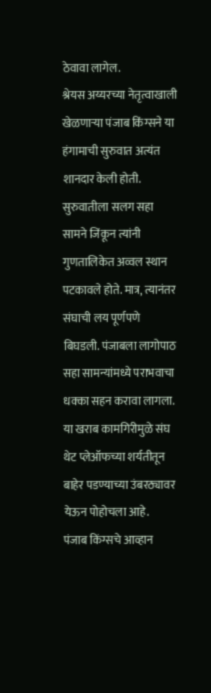ठेवावा लागेल.
श्रेयस अय्यरच्या नेतृत्वाखाली खेळणाऱ्या पंजाब किंग्सने या हंगामाची सुरुवात अत्यंत शानदार केली होती. सुरुवातीला सलग सहा सामने जिंकून त्यांनी गुणतालिकेत अव्वल स्थान पटकावले होते. मात्र, त्यानंतर संघाची लय पूर्णपणे बिघडली. पंजाबला लागोपाठ सहा सामन्यांमध्ये पराभवाचा धक्का सहन करावा लागला. या खराब कामगिरीमुळे संघ थेट प्लेऑफच्या शर्यतीतून बाहेर पडण्याच्या उंबरठ्यावर येऊन पोहोचला आहे.
पंजाब किंग्सचे आव्हान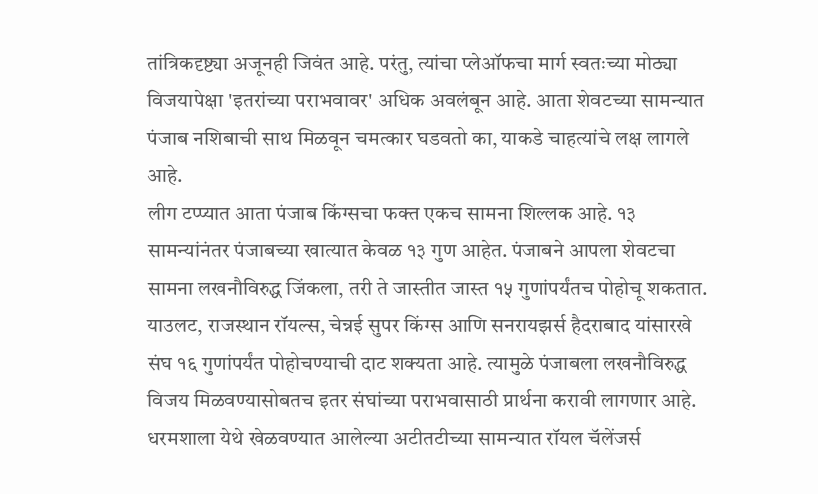तांत्रिकदृष्ट्या अजूनही जिवंत आहे. परंतु, त्यांचा प्लेऑफचा मार्ग स्वतःच्या मोठ्या विजयापेक्षा 'इतरांच्या पराभवावर' अधिक अवलंबून आहे. आता शेवटच्या सामन्यात पंजाब नशिबाची साथ मिळवून चमत्कार घडवतो का, याकडे चाहत्यांचे लक्ष लागले आहे.
लीग टप्प्यात आता पंजाब किंग्सचा फक्त एकच सामना शिल्लक आहे. १३ सामन्यांनंतर पंजाबच्या खात्यात केवळ १३ गुण आहेत. पंजाबने आपला शेवटचा सामना लखनौविरुद्ध जिंकला, तरी ते जास्तीत जास्त १५ गुणांपर्यंतच पोहोचू शकतात. याउलट, राजस्थान रॉयल्स, चेन्नई सुपर किंग्स आणि सनरायझर्स हैदराबाद यांसारखे संघ १६ गुणांपर्यंत पोहोचण्याची दाट शक्यता आहे. त्यामुळे पंजाबला लखनौविरुद्ध विजय मिळवण्यासोबतच इतर संघांच्या पराभवासाठी प्रार्थना करावी लागणार आहे. धरमशाला येथे खेळवण्यात आलेल्या अटीतटीच्या सामन्यात रॉयल चॅलेंजर्स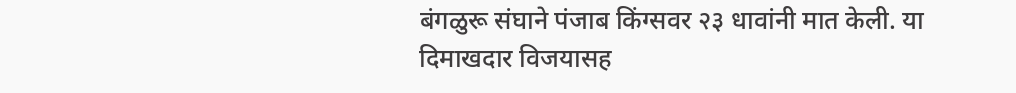बंगळुरू संघाने पंजाब किंग्सवर २३ धावांनी मात केली. या दिमाखदार विजयासह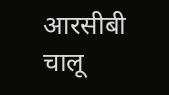आरसीबी चालू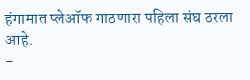हंगामात प्लेऑफ गाठणारा पहिला संघ ठरला आहे.
-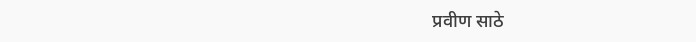प्रवीण साठे